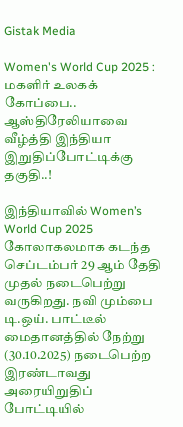Gistak Media

Women's World Cup 2025 : மகளிர் உலகக் கோப்பை.. ஆஸ்திரேலியாவை வீழ்த்தி இந்தியா இறுதிப்போட்டிக்கு தகுதி..!

இந்தியாவில் Women’s World Cup 2025 கோலாகலமாக கடந்த செப்டம்பர் 29 ஆம் தேதி முதல் நடைபெற்று வருகிறது. நவி மும்பை டி.ஒய். பாட்டீல் மைதானத்தில் நேற்று (30.10.2025) நடைபெற்ற இரண்டாவது அரையிறுதிப் போட்டியில்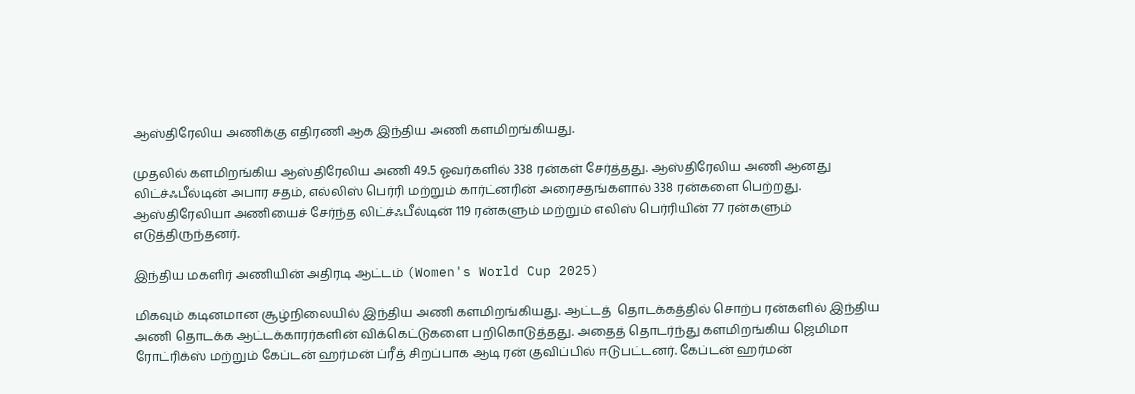ஆஸ்திரேலிய அணிக்கு எதிரணி ஆக இந்திய அணி களமிறங்கியது.

முதலில் களமிறங்கிய ஆஸ்திரேலிய அணி 49.5 ஓவர்களில் 338 ரன்கள் சேர்த்தது. ஆஸ்திரேலிய அணி ஆனது லிட்ச்ஃபீல்டின் அபார சதம், எல்லிஸ் பெர்ரி மற்றும் கார்ட்னரின் அரைசதங்களால் 338 ரன்களை பெற்றது. ஆஸ்திரேலியா அணியைச் சேர்ந்த லிட்ச்ஃபீல்டின் 119 ரன்களும் மற்றும் எலிஸ் பெர்ரியின் 77 ரன்களும் எடுத்திருந்தனர்.

இந்திய மகளிர் அணியின் அதிரடி ஆட்டம் (Women's World Cup 2025)

மிகவும் கடினமான சூழ்நிலையில் இந்திய அணி களமிறங்கியது. ஆட்டத்  தொடக்கத்தில் சொற்ப ரன்களில் இந்திய அணி தொடக்க ஆட்டக்காரர்களின் விக்கெட்டுகளை பறிகொடுத்தது. அதைத் தொடர்ந்து களமிறங்கிய ஜெமிமா ரோட்ரிக்ஸ் மற்றும் கேப்டன் ஹர்மன் ப்ரீத் சிறப்பாக ஆடி ரன் குவிப்பில் ஈடுபட்டனர். கேப்டன் ஹர்மன்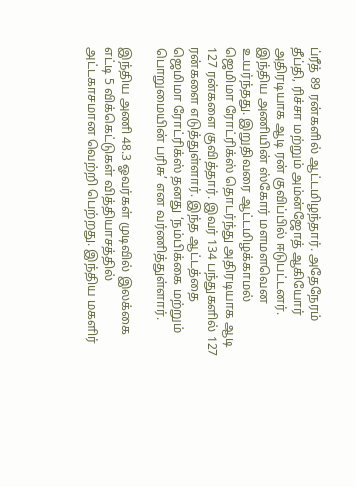ப்ரீத் 89 ரன்களில் ஆட்டமிழந்தார். அதேநேரம்  தீப்தி, ரிச்சா மற்றும் அம்ன்ஜோத் ஆகியோர் அதிரடியாக ஆடி ரன் குவிப்பில் ஈடுபட்டனர். இந்திய அணியின் ஸ்கோர் மளமளவென உயர்ந்தது. இறுதிவரை ஆட்டமிழக்காமல் ஜெமிமா ரோட்ரிக்ஸ் தொடர்ந்து அதிரடியாக ஆடி 127 ரன்களை குவித்தார். இவர் 134 பந்துகளில் 127 ரன்களை எடுத்துள்ளார். இந்த ஆட்டத்தை ஜெமிமா ரோட்ரிக்ஸ் தனது ‘நம்பிக்கை மற்றும் பொறுமையின் பரிசு’ என வர்ணித்துள்ளார்.

இந்திய அணி 48.3 ஓவர்கள் முடிவில் இலக்கை எட்டி 5 விக்கெட்டுகள் வித்தியாசத்தில் அட்டகாசமான வெற்றி பெற்றது. இந்திய மகளிர்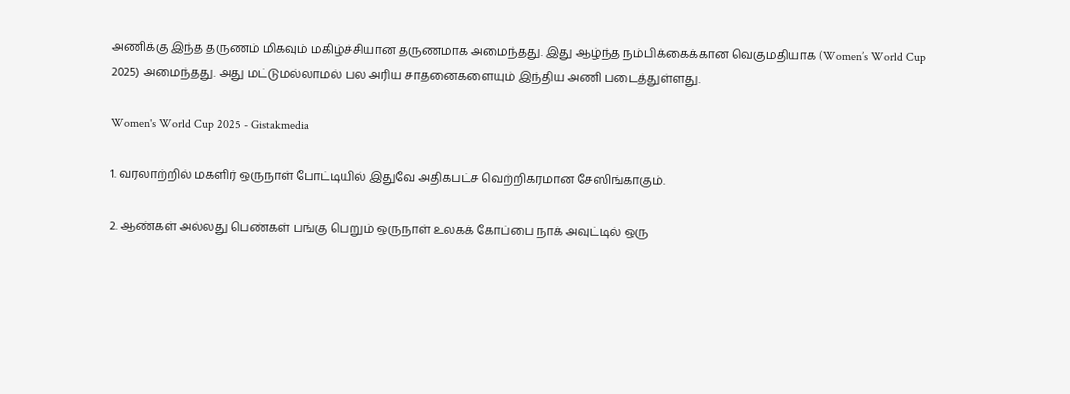அணிக்கு இந்த தருணம் மிகவும் மகிழ்ச்சியான தருணமாக அமைந்தது. இது ஆழ்ந்த நம்பிக்கைக்கான வெகுமதியாக (Women’s World Cup 2025) அமைந்தது. அது மட்டுமல்லாமல் பல அரிய சாதனைகளையும் இந்திய அணி படைத்துள்ளது.

Women's World Cup 2025 - Gistakmedia

1. வரலாற்றில் மகளிர் ஒருநாள் போட்டியில் இதுவே அதிகபட்ச வெற்றிகரமான சேஸிங்காகும்.

2. ஆண்கள் அல்லது பெண்கள் பங்கு பெறும் ஒருநாள் உலகக் கோப்பை நாக் அவுட்டில் ஒரு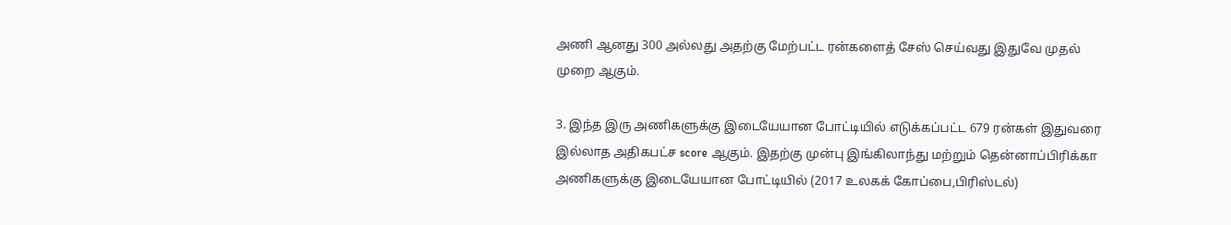அணி ஆனது 300 அல்லது அதற்கு மேற்பட்ட ரன்களைத் சேஸ் செய்வது இதுவே முதல் முறை ஆகும்.

3. இந்த இரு அணிகளுக்கு இடையேயான போட்டியில் எடுக்கப்பட்ட 679 ரன்கள் இதுவரை இல்லாத அதிகபட்ச score ஆகும். இதற்கு முன்பு இங்கிலாந்து மற்றும் தென்னாப்பிரிக்கா அணிகளுக்கு இடையேயான போட்டியில் (2017 உலகக் கோப்பை,பிரிஸ்டல்)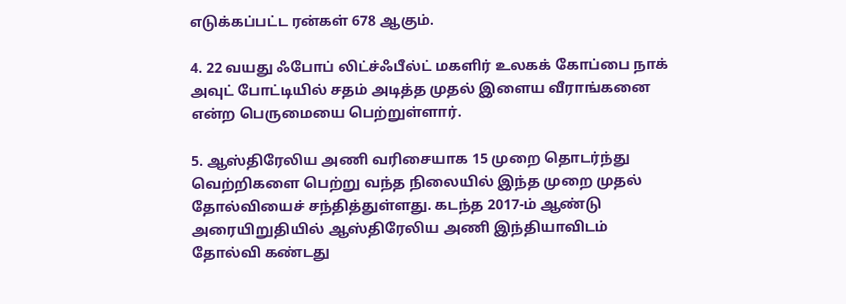எடுக்கப்பட்ட ரன்கள் 678 ஆகும்.

4. 22 வயது ஃபோப் லிட்ச்ஃபீல்ட் மகளிர் உலகக் கோப்பை நாக் அவுட் போட்டியில் சதம் அடித்த முதல் இளைய வீராங்கனை என்ற பெருமையை பெற்றுள்ளார்.

5. ஆஸ்திரேலிய அணி வரிசையாக 15 முறை தொடர்ந்து வெற்றிகளை பெற்று வந்த நிலையில் இந்த முறை முதல் தோல்வியைச் சந்தித்துள்ளது. கடந்த 2017-ம் ஆண்டு அரையிறுதியில் ஆஸ்திரேலிய அணி இந்தியாவிடம் தோல்வி கண்டது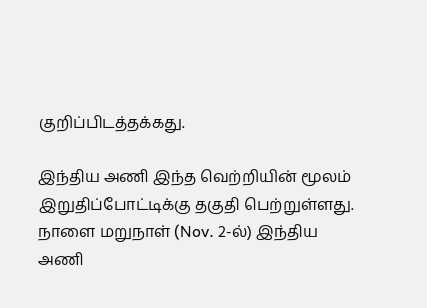குறிப்பிடத்தக்கது.

இந்திய அணி இந்த வெற்றியின் மூலம் இறுதிப்போட்டிக்கு தகுதி பெற்றுள்ளது. நாளை மறுநாள் (Nov. 2-ல்) இந்திய அணி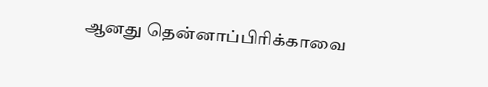ஆனது தென்னாப்பிரிக்காவை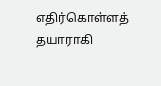எதிர்கொள்ளத் தயாராகி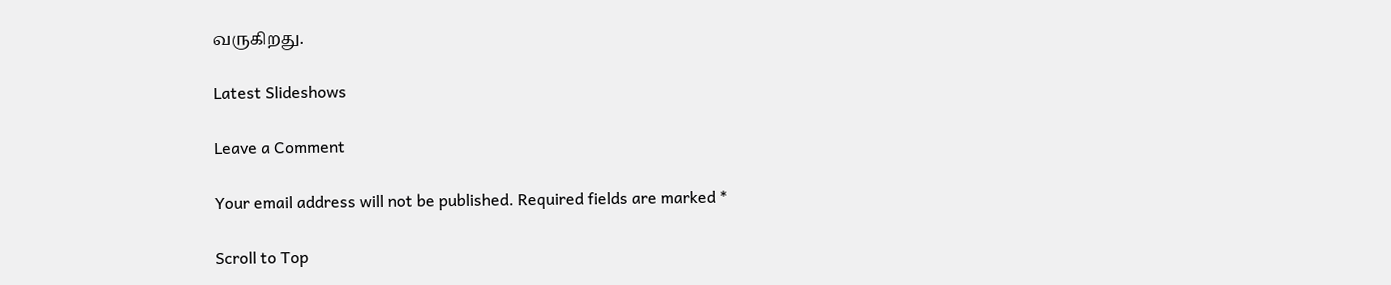வருகிறது.

Latest Slideshows

Leave a Comment

Your email address will not be published. Required fields are marked *

Scroll to Top